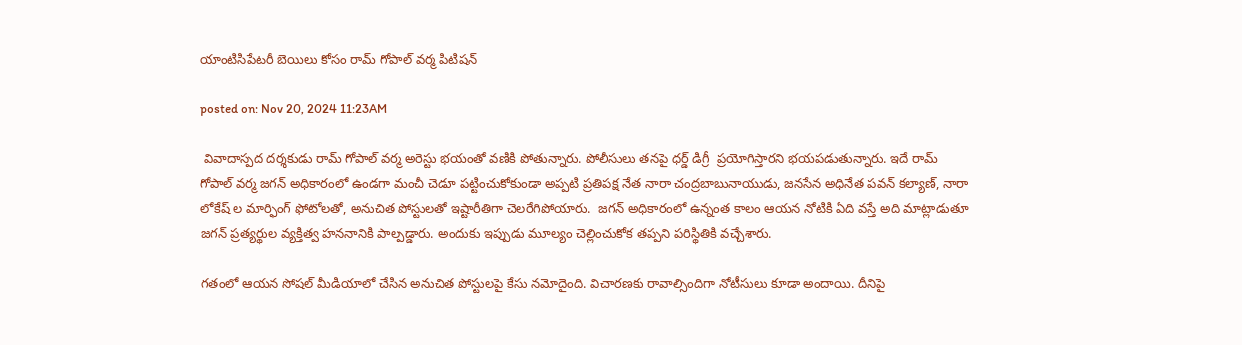యాంటిసిపేటరీ బెయిలు కోసం రామ్ గోపాల్ వర్మ పిటిషన్

posted on: Nov 20, 2024 11:23AM

 వివాదాస్పద దర్శకుడు రామ్ గోపాల్ వర్మ అరెస్టు భయంతో వణికి పోతున్నారు. పోలీసులు తనపై ధర్డ్ డిగ్రీ  ప్రయోగిస్తారని భయపడుతున్నారు. ఇదే రామ్ గోపాల్ వర్మ జగన్ అధికారంలో ఉండగా మంచీ చెడూ పట్టించుకోకుండా అప్పటి ప్రతిపక్ష నేత నారా చంద్రబాబునాయుడు, జనసేన అధినేత పవన్ కల్యాణ్, నారా లోకేష్ ల మార్ఫింగ్ ఫోటోలతో, అనుచిత పోస్టులతో ఇష్టారీతిగా చెలరేగిపోయారు.  జగన్ అధికారంలో ఉన్నంత కాలం ఆయన నోటికి ఏది వస్తే అది మాట్లాడుతూ జగన్ ప్రత్యర్థుల వ్యక్తిత్వ హననానికి పాల్పడ్డారు. అందుకు ఇప్పుడు మూల్యం చెల్లించుకోక తప్పని పరిస్థితికి వచ్చేశారు.

గతంలో ఆయన సోషల్ మీడియాలో చేసిన అనుచిత పోస్టులపై కేసు నమోదైంది. విచారణకు రావాల్సిందిగా నోటీసులు కూడా అందాయి. దీనిపై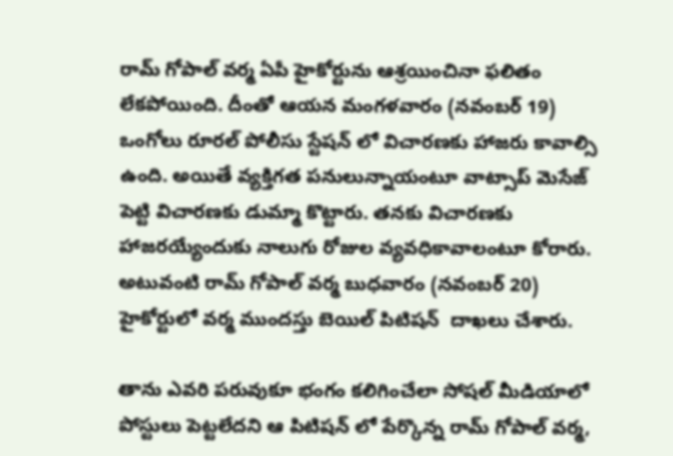రామ్ గోపాల్ వర్మ ఏపీ హైకోర్టును ఆశ్రయించినా ఫలితం లేకపోయింది. దీంతో ఆయన మంగళవారం (నవంబర్ 19) ఒంగోలు రూరల్ పోలీసు స్టేషన్ లో విచారణకు హాజరు కావాల్సి ఉంది. అయితే వ్యక్తిగత పనులున్నాయంటూ వాట్సాప్ మెసేజ్ పెట్టి విచారణకు డుమ్మా కొట్టారు. తనకు విచారణకు హాజరయ్యేందుకు నాలుగు రోజుల వ్యవధికావాలంటూ కోరారు. అటువంటి రామ్ గోపాల్ వర్మ బుధవారం (నవంబర్ 20)   హైకోర్టులో వర్మ ముందస్తు బెయిల్ పిటిషన్  దాఖలు చేశారు.

తాను ఎవరి పరువుకూ భంగం కలిగించేలా సోషల్ మీడియాలో పోస్టులు పెట్టలేదని ఆ పిటిషన్ లో పేర్కొన్న రామ్ గోపాల్ వర్మ,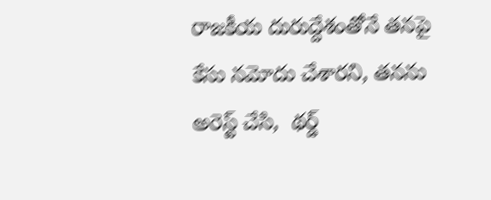రాజకీయ దురుద్దేశంతోనే తనపై కేసు నమోదు చేశారని, తనను అరెస్ట్ చేసి,  థర్డ్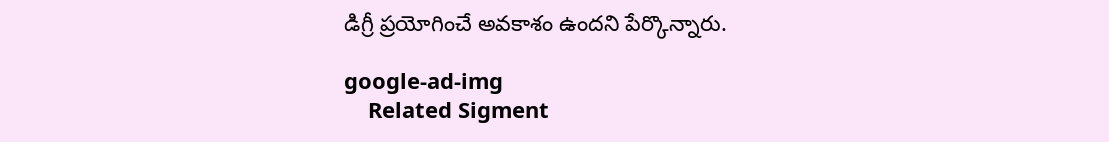డిగ్రీ ప్రయోగించే అవకాశం ఉందని పేర్కొన్నారు.

google-ad-img
    Related Sigment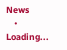News
    • Loading...